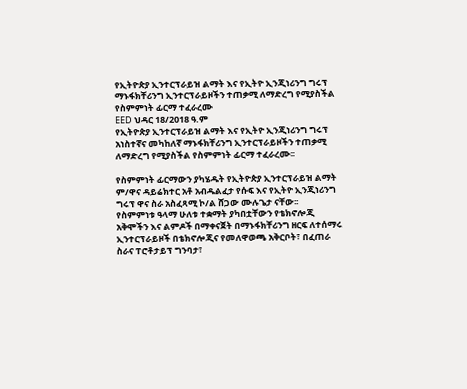የኢትዮጵያ ኢንተርፕራይዝ ልማት እና የኢትዮ ኢንጂነሪንግ ግሩፕ ማኑፋክቸሪንግ ኢንተርፕራይዞችን ተጠቃሚ ለማድረግ የሚያስችል የስምምነት ፊርማ ተፈራረሙ
EED ህዳር 18/2018 ዓ.ም
የኢትዮጵያ ኢንተርፕራይዝ ልማት እና የኢትዮ ኢንጂነሪንግ ግሩፕ አነስተኛና መካከለኛ ማኑፋክቸሪንግ ኢንተርፕራይዞችን ተጠቃሚ ለማድረግ የሚያስችል የስምምነት ፊርማ ተፈራረሙ፡፡

የስምምነት ፊርማውን ያካሄዱት የኢትዮጵያ ኢንተርፕራይዝ ልማት ም/ዋና ዳይሬክተር አቶ አብዱልፈታ የሱፍ እና የኢትዮ ኢንጂነሪንግ ግሩፕ ዋና ስራ አስፈጻሚ ኮ/ል ሸጋው ሙሉጌታ ናቸው፡፡
የስምምነቱ ዓላማ ሁለቱ ተቋማት ያካበቷቸውን የቴክኖሎጂ አቅሞችን እና ልምዶች በማቀናጀት በማኑፋክቸሪንግ ዘርፍ ለተሰማሩ ኢንተርፕራይዞች በቴክኖሎጂና የመለዋወጫ አቅርቦት፣ በፈጠራ ስራና ፐሮቶታይፕ ግንባታ፣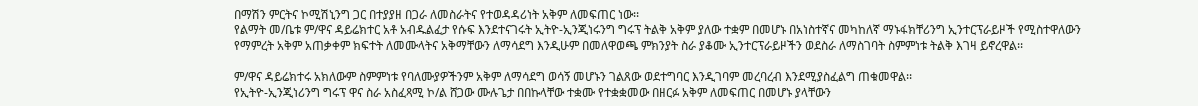በማሽን ምርትና ኮሚሽኒንግ ጋር በተያያዘ በጋራ ለመስራትና የተወዳዳሪነት አቅም ለመፍጠር ነው፡፡
የልማት መ/ቤቱ ም/ዋና ዳይሬክተር አቶ አብዱልፈታ የሱፍ እንደተናገሩት ኢትዮ-ኢንጂነሩንግ ግሩፕ ትልቅ አቅም ያለው ተቋም በመሆኑ በአነስተኛና መካከለኛ ማኑፋክቸሪንግ ኢንተርፕራይዞች የሚስተዋለውን የማምረት አቅም አጠቃቀም ክፍተት ለመሙላትና አቅማቸውን ለማሳደግ እንዲሁም በመለዋወጫ ምክንያት ስራ ያቆሙ ኢንተርፕራይዞችን ወደስራ ለማስገባት ስምምነቱ ትልቅ እገዛ ይኖረዋል፡፡

ም/ዋና ዳይሬክተሩ አክለውም ስምምነቱ የባለሙያዎችንም አቅም ለማሳደግ ወሳኝ መሆኑን ገልጸው ወደተግባር እንዲገባም መረባረብ እንደሚያስፈልግ ጠቁመዋል፡፡
የኢትዮ-ኢንጂነሪንግ ግሩፕ ዋና ስራ አስፈጻሚ ኮ/ል ሸጋው ሙሉጌታ በበኩላቸው ተቋሙ የተቋቋመው በዘርፉ አቅም ለመፍጠር በመሆኑ ያላቸውን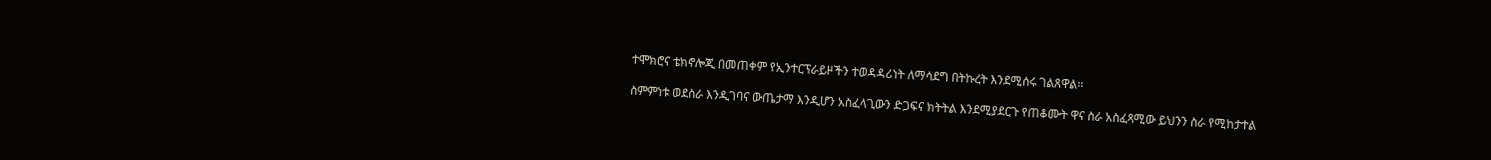ተሞክሮና ቴክኖሎጂ በመጠቀም የኢንተርፕራይዞችን ተወዳዳሪነት ለማሳደግ በትኩረት እንደሚሰሩ ገልጸዋል፡፡

ስምምነቱ ወደስራ እንዲገባና ውጤታማ እንዲሆን አስፈላጊውን ድጋፍና ክትትል እንደሚያደርጉ የጠቆሙት ዋና ስራ አስፈጻሚው ይህንን ስራ የሚከታተል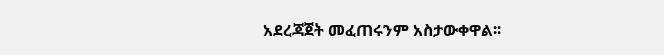አደረጃጀት መፈጠሩንም አስታውቀዋል፡፡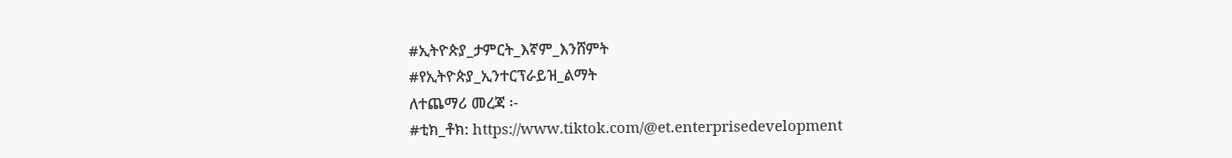#ኢትዮጵያ_ታምርት_እኛም_እንሸምት
#የኢትዮጵያ_ኢንተርፕራይዝ_ልማት
ለተጨማሪ መረጃ ፡-
#ቲክ_ቶክ: https://www.tiktok.com/@et.enterprisedevelopment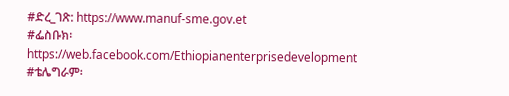#ድረ_ገጽ: https://www.manuf-sme.gov.et
#ፌስቡክ፡ https://web.facebook.com/Ethiopianenterprisedevelopment
#ቴሌግራም፡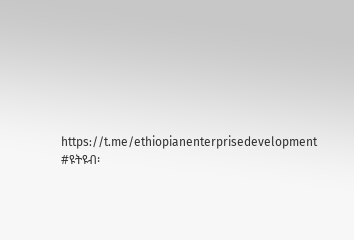https://t.me/ethiopianenterprisedevelopment
#ዩትዩብ፡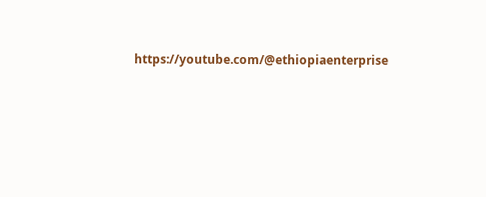https://youtube.com/@ethiopiaenterprise